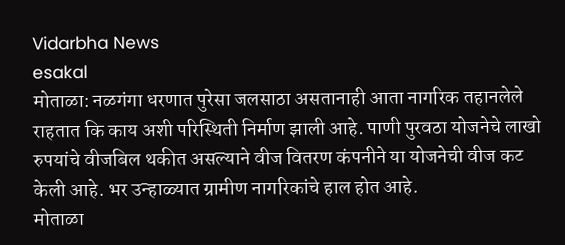Vidarbha News
esakal
मोताळा: नळगंगा धरणात पुरेसा जलसाठा असतानाही आता नागरिक तहानलेले राहतात कि काय अशी परिस्थिती निर्माण झाली आहे. पाणी पुरवठा योजनेचे लाखो रुपयांचे वीजबिल थकीत असल्याने वीज वितरण कंपनीने या योजनेची वीज कट केली आहे. भर उन्हाळ्यात ग्रामीण नागरिकांचे हाल होत आहे.
मोताळा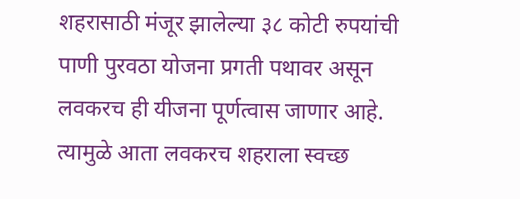शहरासाठी मंजूर झालेल्या ३८ कोटी रुपयांची पाणी पुरवठा योजना प्रगती पथावर असून लवकरच ही यीजना पूर्णत्वास जाणार आहे. त्यामुळे आता लवकरच शहराला स्वच्छ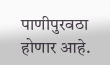पाणीपुरवठा होणार आहे.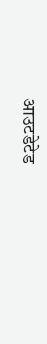आउटडेटेड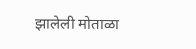झालेली मोताळा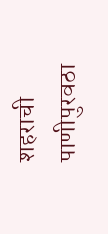शहराची पाणीपुरवठा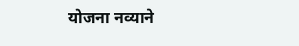योजना नव्याने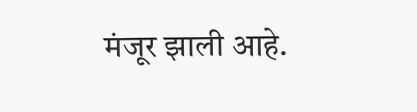मंजूर झाली आहे.